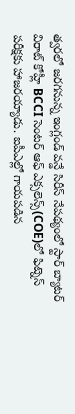త్వరలో జరగనున్న ఇంగ్లండ్ వన్డే సిరీస్ నేపథ్యంలో స్టార్ బ్యాటర్ విరాట్ కోహ్లీ BCCI సెంటర్ ఆఫ్ ఎక్సలెన్స్(COE)లో ఫిట్నెస్ పరీక్షకు హాజరయ్యాడు. ఐపీఎల్లో గాయపడిన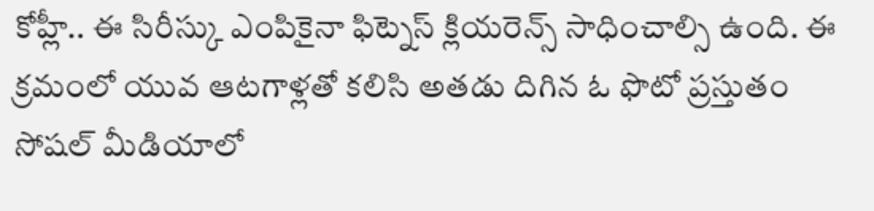కోహ్లీ.. ఈ సిరీస్కు ఎంపికైనా ఫిట్నెస్ క్లియరెన్స్ సాధించాల్సి ఉంది. ఈ క్రమంలో యువ ఆటగాళ్లతో కలిసి అతడు దిగిన ఓ ఫొటో ప్రస్తుతం సోషల్ మీడియాలో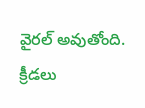వైరల్ అవుతోంది.
క్రీడలు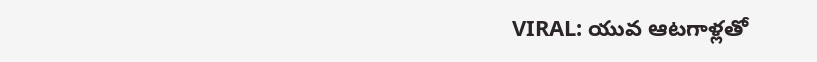VIRAL: యువ ఆటగాళ్లతో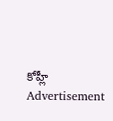కోహ్లీ
Advertisement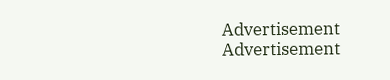Advertisement
Advertisement